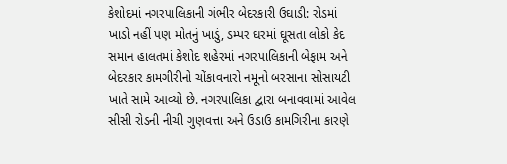કેશોદમાં નગરપાલિકાની ગંભીર બેદરકારી ઉઘાડી: રોડમાં ખાડો નહીં પણ મોતનું ખાડું, ડમ્પર ઘરમાં ઘૂસતા લોકો કેદ સમાન હાલતમાં કેશોદ શહેરમાં નગરપાલિકાની બેફામ અને બેદરકાર કામગીરીનો ચોંકાવનારો નમૂનો બરસાના સોસાયટી ખાતે સામે આવ્યો છે. નગરપાલિકા દ્વારા બનાવવામાં આવેલ સીસી રોડની નીચી ગુણવત્તા અને ઉડાઉ કામગિરીના કારણે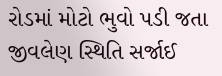રોડમાં મોટો ભુવો પડી જતા જીવલેણ સ્થિતિ સર્જાઈ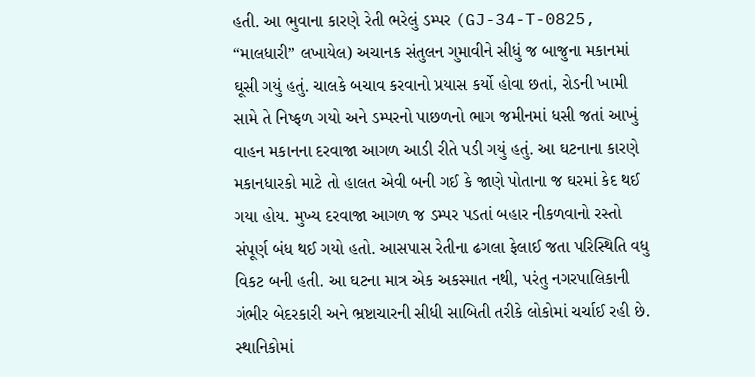હતી. આ ભુવાના કારણે રેતી ભરેલું ડમ્પર (GJ-34-T-0825, “માલધારી” લખાયેલ) અચાનક સંતુલન ગુમાવીને સીધું જ બાજુના મકાનમાં ઘૂસી ગયું હતું. ચાલકે બચાવ કરવાનો પ્રયાસ કર્યો હોવા છતાં, રોડની ખામી સામે તે નિષ્ફળ ગયો અને ડમ્પરનો પાછળનો ભાગ જમીનમાં ધસી જતાં આખું વાહન મકાનના દરવાજા આગળ આડી રીતે પડી ગયું હતું. આ ઘટનાના કારણે મકાનધારકો માટે તો હાલત એવી બની ગઈ કે જાણે પોતાના જ ઘરમાં કેદ થઈ ગયા હોય. મુખ્ય દરવાજા આગળ જ ડમ્પર પડતાં બહાર નીકળવાનો રસ્તો સંપૂર્ણ બંધ થઈ ગયો હતો. આસપાસ રેતીના ઢગલા ફેલાઈ જતા પરિસ્થિતિ વધુ વિકટ બની હતી. આ ઘટના માત્ર એક અકસ્માત નથી, પરંતુ નગરપાલિકાની ગંભીર બેદરકારી અને ભ્રષ્ટાચારની સીધી સાબિતી તરીકે લોકોમાં ચર્ચાઈ રહી છે. સ્થાનિકોમાં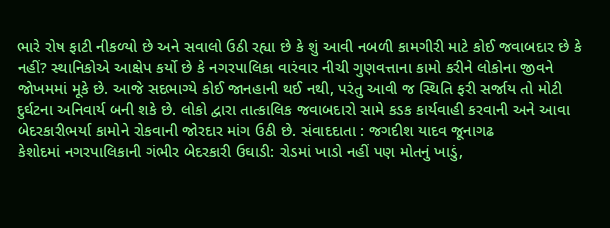ભારે રોષ ફાટી નીકળ્યો છે અને સવાલો ઉઠી રહ્યા છે કે શું આવી નબળી કામગીરી માટે કોઈ જવાબદાર છે કે નહીં? સ્થાનિકોએ આક્ષેપ કર્યો છે કે નગરપાલિકા વારંવાર નીચી ગુણવત્તાના કામો કરીને લોકોના જીવને જોખમમાં મૂકે છે. આજે સદભાગ્યે કોઈ જાનહાની થઈ નથી, પરંતુ આવી જ સ્થિતિ ફરી સર્જાય તો મોટી દુર્ઘટના અનિવાર્ય બની શકે છે. લોકો દ્વારા તાત્કાલિક જવાબદારો સામે કડક કાર્યવાહી કરવાની અને આવા બેદરકારીભર્યા કામોને રોકવાની જોરદાર માંગ ઉઠી છે. સંવાદદાતા : જગદીશ યાદવ જૂનાગઢ
કેશોદમાં નગરપાલિકાની ગંભીર બેદરકારી ઉઘાડી: રોડમાં ખાડો નહીં પણ મોતનું ખાડું,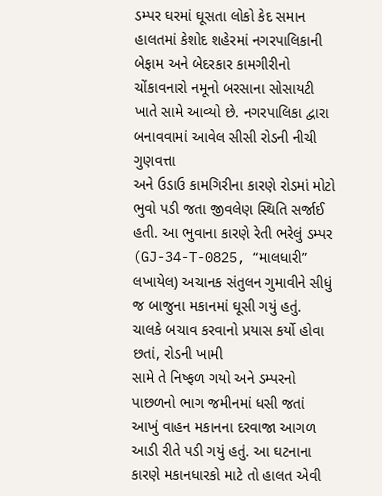ડમ્પર ઘરમાં ઘૂસતા લોકો કેદ સમાન હાલતમાં કેશોદ શહેરમાં નગરપાલિકાની બેફામ અને બેદરકાર કામગીરીનો ચોંકાવનારો નમૂનો બરસાના સોસાયટી ખાતે સામે આવ્યો છે. નગરપાલિકા દ્વારા બનાવવામાં આવેલ સીસી રોડની નીચી ગુણવત્તા
અને ઉડાઉ કામગિરીના કારણે રોડમાં મોટો ભુવો પડી જતા જીવલેણ સ્થિતિ સર્જાઈ હતી. આ ભુવાના કારણે રેતી ભરેલું ડમ્પર (GJ-34-T-0825, “માલધારી” લખાયેલ) અચાનક સંતુલન ગુમાવીને સીધું જ બાજુના મકાનમાં ઘૂસી ગયું હતું. ચાલકે બચાવ કરવાનો પ્રયાસ કર્યો હોવા છતાં, રોડની ખામી
સામે તે નિષ્ફળ ગયો અને ડમ્પરનો પાછળનો ભાગ જમીનમાં ધસી જતાં આખું વાહન મકાનના દરવાજા આગળ આડી રીતે પડી ગયું હતું. આ ઘટનાના કારણે મકાનધારકો માટે તો હાલત એવી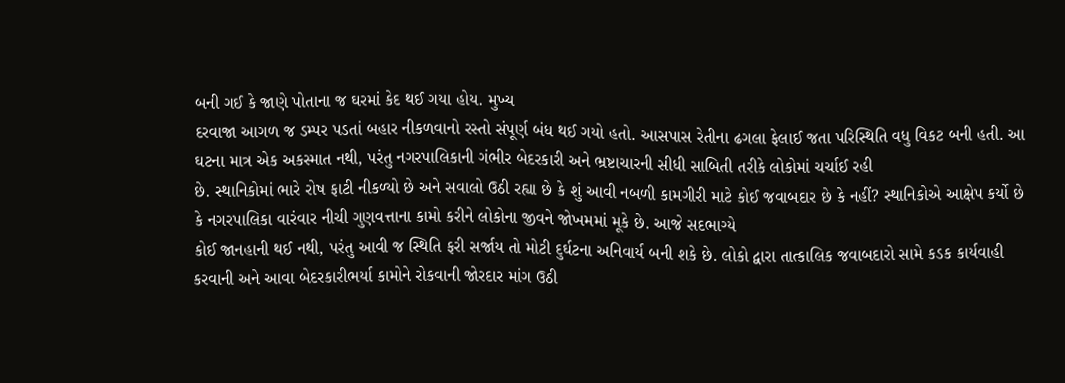બની ગઈ કે જાણે પોતાના જ ઘરમાં કેદ થઈ ગયા હોય. મુખ્ય
દરવાજા આગળ જ ડમ્પર પડતાં બહાર નીકળવાનો રસ્તો સંપૂર્ણ બંધ થઈ ગયો હતો. આસપાસ રેતીના ઢગલા ફેલાઈ જતા પરિસ્થિતિ વધુ વિકટ બની હતી. આ ઘટના માત્ર એક અકસ્માત નથી, પરંતુ નગરપાલિકાની ગંભીર બેદરકારી અને ભ્રષ્ટાચારની સીધી સાબિતી તરીકે લોકોમાં ચર્ચાઈ રહી
છે. સ્થાનિકોમાં ભારે રોષ ફાટી નીકળ્યો છે અને સવાલો ઉઠી રહ્યા છે કે શું આવી નબળી કામગીરી માટે કોઈ જવાબદાર છે કે નહીં? સ્થાનિકોએ આક્ષેપ કર્યો છે કે નગરપાલિકા વારંવાર નીચી ગુણવત્તાના કામો કરીને લોકોના જીવને જોખમમાં મૂકે છે. આજે સદભાગ્યે
કોઈ જાનહાની થઈ નથી, પરંતુ આવી જ સ્થિતિ ફરી સર્જાય તો મોટી દુર્ઘટના અનિવાર્ય બની શકે છે. લોકો દ્વારા તાત્કાલિક જવાબદારો સામે કડક કાર્યવાહી કરવાની અને આવા બેદરકારીભર્યા કામોને રોકવાની જોરદાર માંગ ઉઠી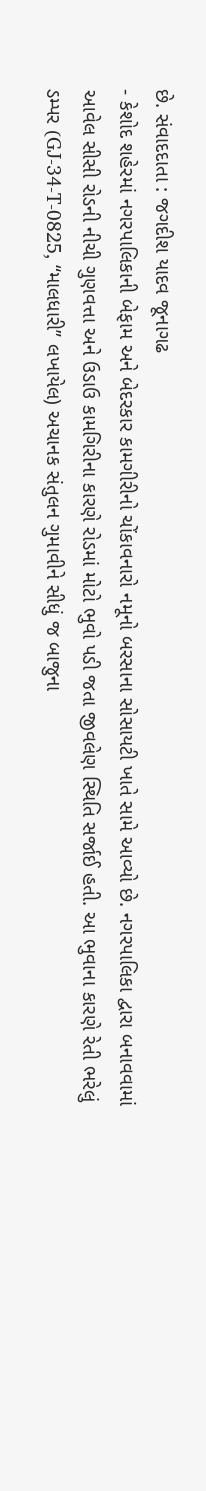છે. સંવાદદાતા : જગદીશ યાદવ જૂનાગઢ
- કેશોદ શહેરમાં નગરપાલિકાની બેફામ અને બેદરકાર કામગીરીનો ચોંકાવનારો નમૂનો બરસાના સોસાયટી ખાતે સામે આવ્યો છે. નગરપાલિકા દ્વારા બનાવવામાં આવેલ સીસી રોડની નીચી ગુણવત્તા અને ઉડાઉ કામગિરીના કારણે રોડમાં મોટો ભુવો પડી જતા જીવલેણ સ્થિતિ સર્જાઈ હતી. આ ભુવાના કારણે રેતી ભરેલું ડમ્પર (GJ-34-T-0825, “માલધારી” લખાયેલ) અચાનક સંતુલન ગુમાવીને સીધું જ બાજુના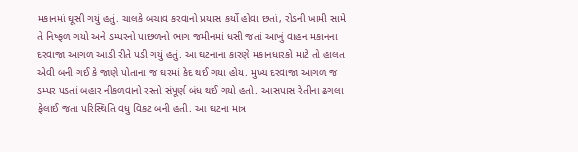મકાનમાં ઘૂસી ગયું હતું. ચાલકે બચાવ કરવાનો પ્રયાસ કર્યો હોવા છતાં, રોડની ખામી સામે તે નિષ્ફળ ગયો અને ડમ્પરનો પાછળનો ભાગ જમીનમાં ધસી જતાં આખું વાહન મકાનના દરવાજા આગળ આડી રીતે પડી ગયું હતું. આ ઘટનાના કારણે મકાનધારકો માટે તો હાલત એવી બની ગઈ કે જાણે પોતાના જ ઘરમાં કેદ થઈ ગયા હોય. મુખ્ય દરવાજા આગળ જ ડમ્પર પડતાં બહાર નીકળવાનો રસ્તો સંપૂર્ણ બંધ થઈ ગયો હતો. આસપાસ રેતીના ઢગલા ફેલાઈ જતા પરિસ્થિતિ વધુ વિકટ બની હતી. આ ઘટના માત્ર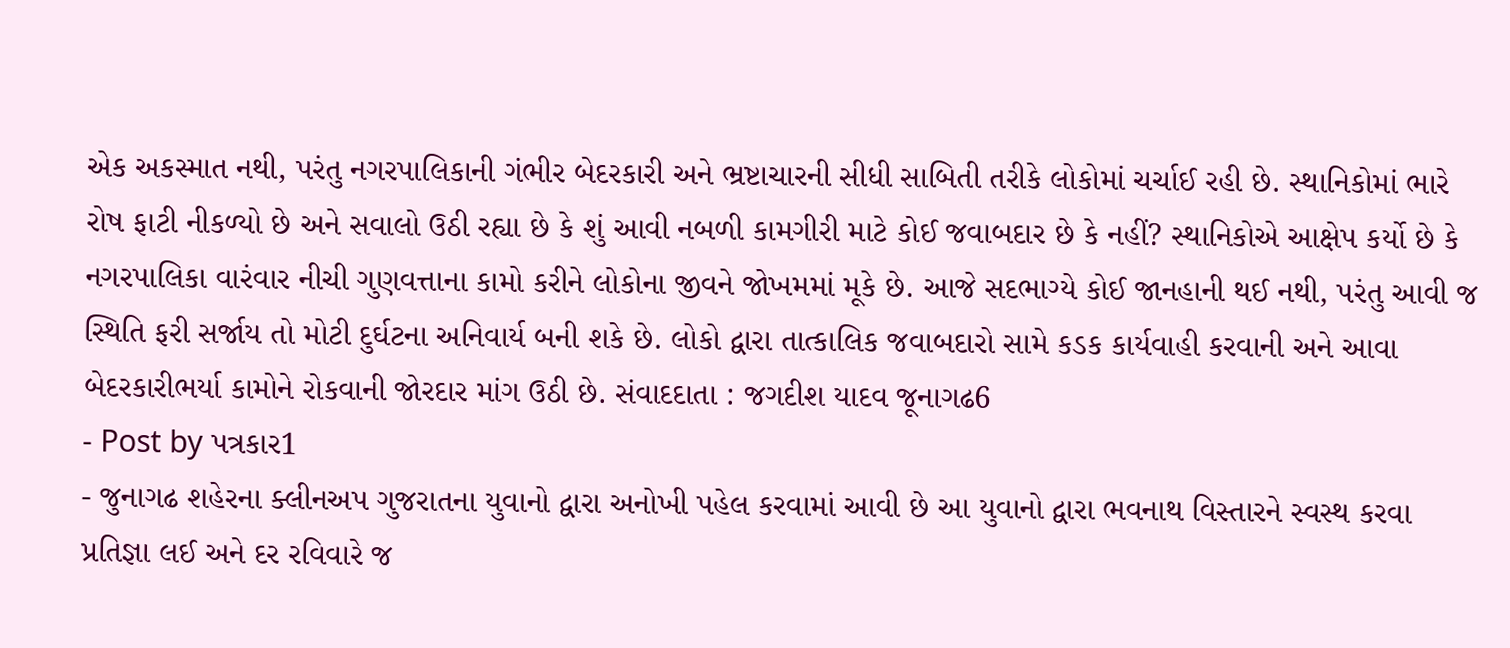એક અકસ્માત નથી, પરંતુ નગરપાલિકાની ગંભીર બેદરકારી અને ભ્રષ્ટાચારની સીધી સાબિતી તરીકે લોકોમાં ચર્ચાઈ રહી છે. સ્થાનિકોમાં ભારે રોષ ફાટી નીકળ્યો છે અને સવાલો ઉઠી રહ્યા છે કે શું આવી નબળી કામગીરી માટે કોઈ જવાબદાર છે કે નહીં? સ્થાનિકોએ આક્ષેપ કર્યો છે કે નગરપાલિકા વારંવાર નીચી ગુણવત્તાના કામો કરીને લોકોના જીવને જોખમમાં મૂકે છે. આજે સદભાગ્યે કોઈ જાનહાની થઈ નથી, પરંતુ આવી જ સ્થિતિ ફરી સર્જાય તો મોટી દુર્ઘટના અનિવાર્ય બની શકે છે. લોકો દ્વારા તાત્કાલિક જવાબદારો સામે કડક કાર્યવાહી કરવાની અને આવા બેદરકારીભર્યા કામોને રોકવાની જોરદાર માંગ ઉઠી છે. સંવાદદાતા : જગદીશ યાદવ જૂનાગઢ6
- Post by પત્રકાર1
- જુનાગઢ શહેરના ક્લીનઅપ ગુજરાતના યુવાનો દ્વારા અનોખી પહેલ કરવામાં આવી છે આ યુવાનો દ્વારા ભવનાથ વિસ્તારને સ્વસ્થ કરવા પ્રતિજ્ઞા લઈ અને દર રવિવારે જ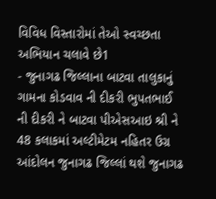વિવિધ વિસ્તારોમાં તેઓ સ્વચ્છતા અભિયાન ચલાવે છે1
- જુનાગઢ જિલ્લાના બાટવા તાલુકાનું ગામના કોડવાવ ની દીકરી ભુપતભાઈ ની દીકરી ને બાટવા પીએસઆઇ શ્રી ને 48 કલાકમાં અલ્ટીમેટમ નહિતર ઉગ્ર આંદોલન જુનાગઢ જિલ્લાં થશે જુનાગઢ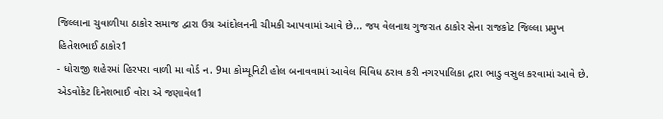જિલ્લાના ચુવાળીયા ઠાકોર સમાજ દ્વારા ઉગ્ર આંદોલનની ચીમકી આપવામાં આવે છે... જય વેલનાથ ગુજરાત ઠાકોર સેના રાજકોટ જિલ્લા પ્રમુખ હિતેશભાઈ ઠાકોર1
- ધોરાજી શહેરમાં હિરપરા વાળી મા વોર્ડ ન. 9મા કોમ્યૂનિટી હોલ બનાવવામાં આવેલ વિવિધ ઠરાવ કરી નગરપાલિકા દ્રારા ભાડુ વસુલ કરવામાં આવે છે. એડવોકેટ દિનેશભાઈ વોરા એ જણાવેલ1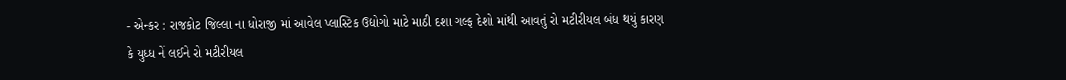- એન્કર : રાજકોટ જિલ્લા ના ધોરાજી માં આવેલ પ્લાસ્ટિક ઉદ્યોગો માટે માઠી દશા ગલ્ફ દેશો માંથી આવતું રો મટીરીયલ બંધ થયું કારણ કે યુધ્ધ નેં લઈને રો મટીરીયલ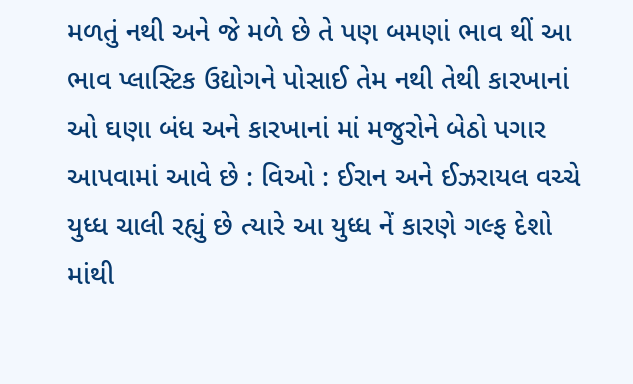મળતું નથી અને જે મળે છે તે પણ બમણાં ભાવ થીં આ ભાવ પ્લાસ્ટિક ઉદ્યોગને પોસાઈ તેમ નથી તેથી કારખાનાં ઓ ઘણા બંધ અને કારખાનાં માં મજુરોને બેઠો પગાર આપવામાં આવે છે : વિઓ : ઈરાન અને ઈઝરાયલ વચ્ચે યુધ્ધ ચાલી રહ્યું છે ત્યારે આ યુધ્ધ નેં કારણે ગલ્ફ દેશો માંથી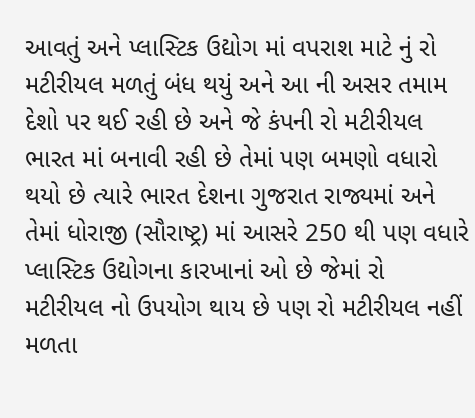આવતું અને પ્લાસ્ટિક ઉદ્યોગ માં વપરાશ માટે નું રો મટીરીયલ મળતું બંધ થયું અને આ ની અસર તમામ દેશો પર થઈ રહી છે અને જે કંપની રો મટીરીયલ ભારત માં બનાવી રહી છે તેમાં પણ બમણો વધારો થયો છે ત્યારે ભારત દેશના ગુજરાત રાજ્યમાં અને તેમાં ધોરાજી (સૌરાષ્ટ્ર) માં આસરે 250 થી પણ વધારે પ્લાસ્ટિક ઉદ્યોગના કારખાનાં ઓ છે જેમાં રો મટીરીયલ નો ઉપયોગ થાય છે પણ રો મટીરીયલ નહીં મળતા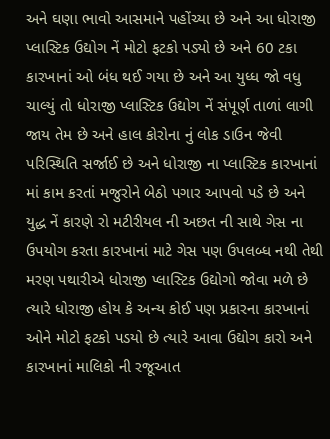અને ઘણા ભાવો આસમાને પહોંચ્યા છે અને આ ધોરાજી પ્લાસ્ટિક ઉદ્યોગ નેં મોટો ફટકો પડ્યો છે અને 60 ટકા કારખાનાં ઓ બંધ થઈ ગયા છે અને આ યુધ્ધ જો વધુ ચાલ્યું તો ધોરાજી પ્લાસ્ટિક ઉદ્યોગ નેં સંપૂર્ણ તાળાં લાગી જાય તેમ છે અને હાલ કોરોના નું લોક ડાઉન જેવી પરિસ્થિતિ સર્જાઈ છે અને ધોરાજી ના પ્લાસ્ટિક કારખાનાં માં કામ કરતાં મજુરોને બેઠો પગાર આપવો પડે છે અને યુદ્ધ નેં કારણે રો મટીરીયલ ની અછત ની સાથે ગેસ ના ઉપયોગ કરતા કારખાનાં માટે ગેસ પણ ઉપલબ્ધ નથી તેથી મરણ પથારીએ ધોરાજી પ્લાસ્ટિક ઉદ્યોગો જોવા મળે છે ત્યારે ધોરાજી હોય કે અન્ય કોઈ પણ પ્રકારના કારખાનાં ઓને મોટો ફટકો પડયો છે ત્યારે આવા ઉદ્યોગ કારો અને કારખાનાં માલિકો ની રજૂઆત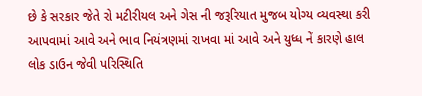છે કે સરકાર જેતે રો મટીરીયલ અને ગેસ ની જરૂરિયાત મુજબ યોગ્ય વ્યવસ્થા કરી આપવામાં આવે અને ભાવ નિયંત્રણમાં રાખવા માં આવે અને યુધ્ધ નેં કારણે હાલ લોક ડાઉન જેવી પરિસ્થિતિ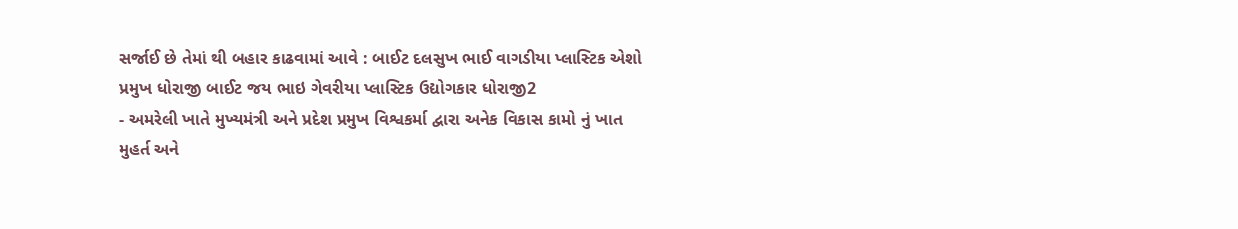સર્જાઈ છે તેમાં થી બહાર કાઢવામાં આવે : બાઈટ દલસુખ ભાઈ વાગડીયા પ્લાસ્ટિક એશો પ્રમુખ ધોરાજી બાઈટ જય ભાઇ ગેવરીયા પ્લાસ્ટિક ઉદ્યોગકાર ધોરાજી2
- અમરેલી ખાતે મુખ્યમંત્રી અને પ્રદેશ પ્રમુખ વિશ્વકર્મા દ્વારા અનેક વિકાસ કામો નું ખાત મુહર્ત અને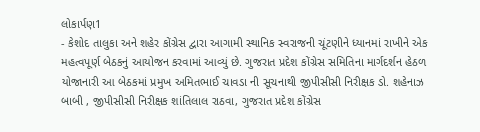લોકાર્પણ1
- કેશોદ તાલુકા અને શહેર કોંગ્રેસ દ્વારા આગામી સ્થાનિક સ્વરાજની ચૂંટણીને ધ્યાનમાં રાખીને એક મહત્વપૂર્ણ બેઠકનું આયોજન કરવામાં આવ્યું છે. ગુજરાત પ્રદેશ કોંગ્રેસ સમિતિના માર્ગદર્શન હેઠળ યોજાનારી આ બેઠકમાં પ્રમુખ અમિતભાઈ ચાવડા ની સૂચનાથી જીપીસીસી નિરીક્ષક ડો. શહેનાઝ બાબી , જીપીસીસી નિરીક્ષક શાંતિલાલ રાઠવા, ગુજરાત પ્રદેશ કોંગ્રેસ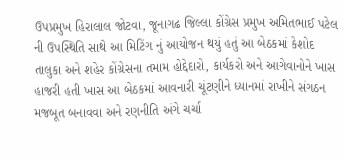ઉપપ્રમુખ હિરાલાલ જોટવા, જૂનાગઢ જિલ્લા કોંગ્રેસ પ્રમુખ અમિતભાઈ પટેલ ની ઉપસ્થિતિ સાથે આ મિટિંગ નું આયોજન થયું હતું આ બેઠકમાં કેશોદ તાલુકા અને શહેર કોંગ્રેસના તમામ હોદ્દેદારો, કાર્યકરો અને આગેવાનોને ખાસ હાજરી હતી ખાસ આ બેઠકમાં આવનારી ચૂંટણીને ધ્યાનમાં રાખીને સંગઠન મજબૂત બનાવવા અને રણનીતિ અંગે ચર્ચા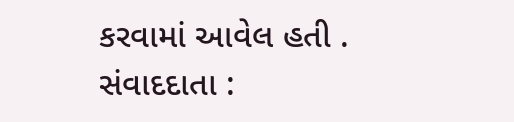કરવામાં આવેલ હતી . સંવાદદાતા :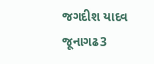જગદીશ યાદવ જૂનાગઢ3